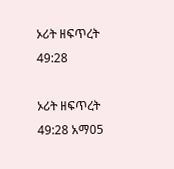ኦሪት ዘፍጥረት 49:28

ኦሪት ዘፍጥረት 49:28 አማ05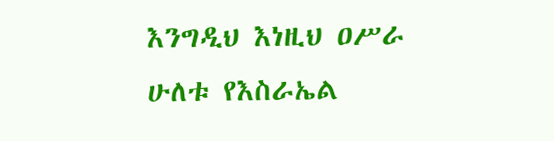እንግዲህ እነዚህ ዐሥራ ሁለቱ የእስራኤል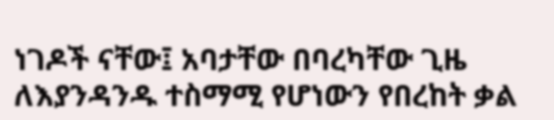ነገዶች ናቸው፤ አባታቸው በባረካቸው ጊዜ ለእያንዳንዱ ተስማሚ የሆነውን የበረከት ቃል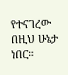የተናገረው በዚህ ሁኔታ ነበር።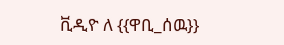ቪዲዮ ለ {{ዋቢ_ሰዉ}}